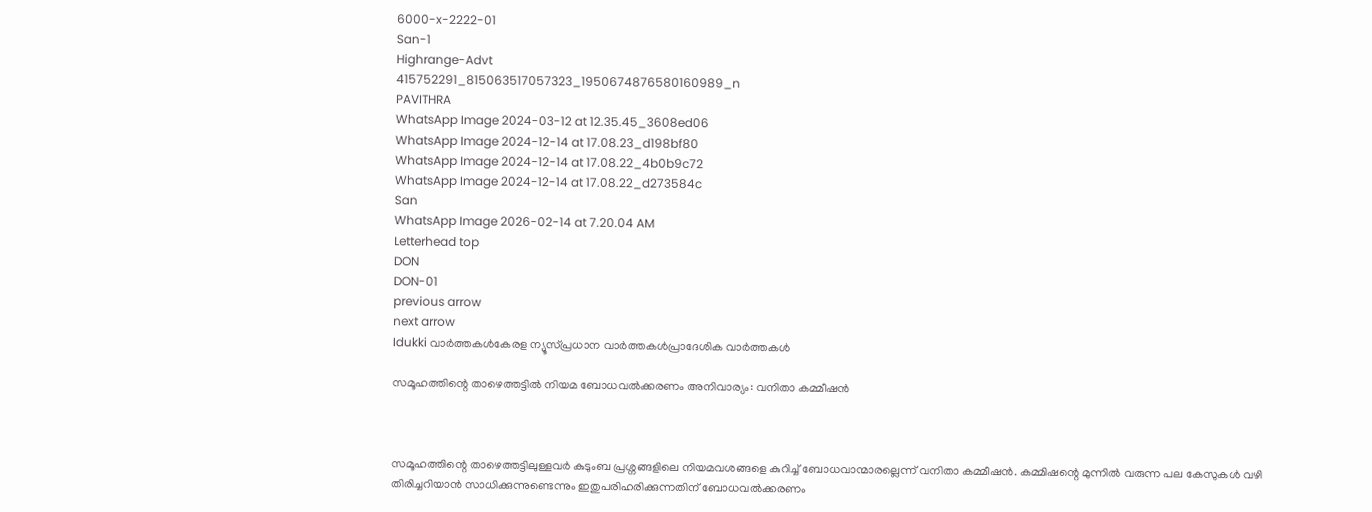6000-x-2222-01
San-1
Highrange-Advt
415752291_815063517057323_1950674876580160989_n
PAVITHRA
WhatsApp Image 2024-03-12 at 12.35.45_3608ed06
WhatsApp Image 2024-12-14 at 17.08.23_d198bf80
WhatsApp Image 2024-12-14 at 17.08.22_4b0b9c72
WhatsApp Image 2024-12-14 at 17.08.22_d273584c
San
WhatsApp Image 2026-02-14 at 7.20.04 AM
Letterhead top
DON
DON-01
previous arrow
next arrow
Idukki വാര്‍ത്തകള്‍കേരള ന്യൂസ്പ്രധാന വാര്‍ത്തകള്‍പ്രാദേശിക വാർത്തകൾ

സമൂഹത്തിന്റെ താഴെത്തട്ടില്‍ നിയമ ബോധവല്‍ക്കരണം അനിവാര്യം: വനിതാ കമ്മീഷൻ



സമൂഹത്തിന്റെ താഴെത്തട്ടിലുള്ളവര്‍ കുടുംബ പ്രശ്നങ്ങളിലെ നിയമവശങ്ങളെ കുറിച്ച് ബോധവാന്മാരല്ലെന്ന് വനിതാ കമ്മീഷൻ. കമ്മിഷന്റെ മുന്നില്‍ വരുന്ന പല കേസുകള്‍ വഴി തിരിച്ചറിയാന്‍ സാധിക്കുന്നുണ്ടെന്നും ഇതുപരിഹരിക്കുന്നതിന് ബോധവല്‍ക്കരണം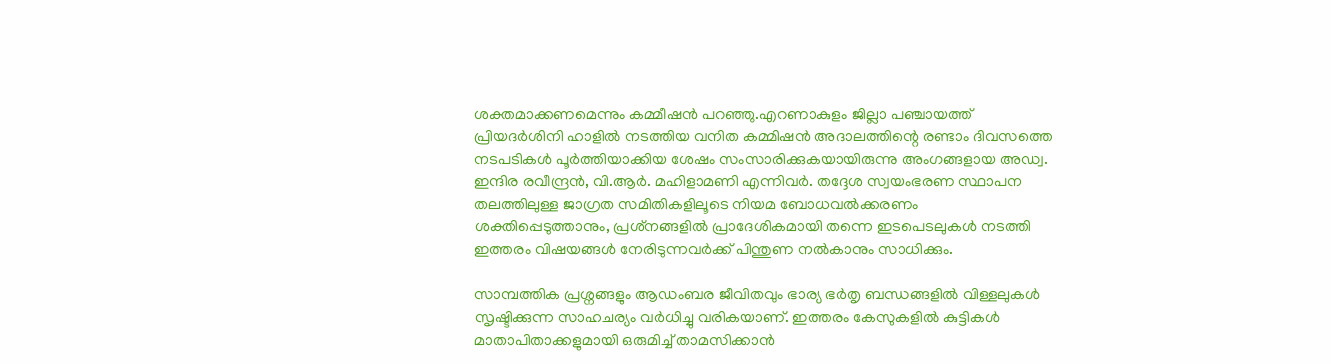ശക്തമാക്കണമെന്നും കമ്മീഷൻ പറഞ്ഞു.എറണാകുളം ജില്ലാ പഞ്ചായത്ത് പ്രിയദര്‍ശിനി ഹാളില്‍ നടത്തിയ വനിത കമ്മിഷന്‍ അദാലത്തിന്റെ രണ്ടാം ദിവസത്തെ നടപടികള്‍ പൂര്‍ത്തിയാക്കിയ ശേഷം സംസാരിക്കുകയായിരുന്നു അംഗങ്ങളായ അഡ്വ. ഇന്ദിര രവീന്ദ്രന്‍, വി.ആര്‍. മഹിളാമണി എന്നിവര്‍. തദ്ദേശ സ്വയംഭരണ സ്ഥാപന തലത്തിലുള്ള ജാഗ്രത സമിതികളിലൂടെ നിയമ ബോധവല്‍ക്കരണം ശക്തിപ്പെടുത്താനും, പ്രശ്‌നങ്ങളില്‍ പ്രാദേശികമായി തന്നെ ഇടപെടലുകള്‍ നടത്തി ഇത്തരം വിഷയങ്ങള്‍ നേരിടുന്നവര്‍ക്ക് പിന്തുണ നല്‍കാനും സാധിക്കും.

സാമ്പത്തിക പ്രശ്നങ്ങളും ആഡംബര ജീവിതവും ഭാര്യ ഭര്‍തൃ ബന്ധങ്ങളില്‍ വിള്ളലുകള്‍ സൃഷ്ടിക്കുന്ന സാഹചര്യം വര്‍ധിച്ചു വരികയാണ്. ഇത്തരം കേസുകളില്‍ കുട്ടികള്‍ മാതാപിതാക്കളുമായി ഒരുമിച്ച് താമസിക്കാന്‍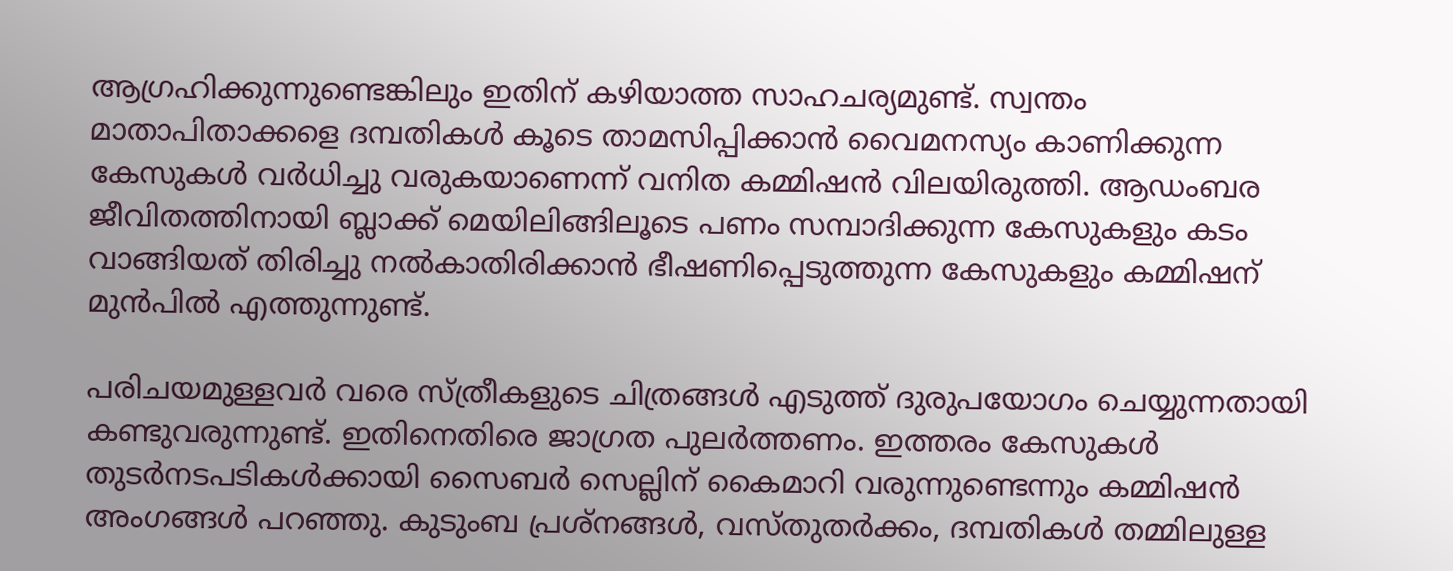ആഗ്രഹിക്കുന്നുണ്ടെങ്കിലും ഇതിന് കഴിയാത്ത സാഹചര്യമുണ്ട്. സ്വന്തം മാതാപിതാക്കളെ ദമ്പതികള്‍ കൂടെ താമസിപ്പിക്കാന്‍ വൈമനസ്യം കാണിക്കുന്ന കേസുകള്‍ വര്‍ധിച്ചു വരുകയാണെന്ന് വനിത കമ്മിഷന്‍ വിലയിരുത്തി. ആഡംബര ജീവിതത്തിനായി ബ്ലാക്ക് മെയിലിങ്ങിലൂടെ പണം സമ്പാദിക്കുന്ന കേസുകളും കടം വാങ്ങിയത് തിരിച്ചു നല്‍കാതിരിക്കാന്‍ ഭീഷണിപ്പെടുത്തുന്ന കേസുകളും കമ്മിഷന് മുന്‍പില്‍ എത്തുന്നുണ്ട്.

പരിചയമുള്ളവര്‍ വരെ സ്ത്രീകളുടെ ചിത്രങ്ങള്‍ എടുത്ത് ദുരുപയോഗം ചെയ്യുന്നതായി കണ്ടുവരുന്നുണ്ട്. ഇതിനെതിരെ ജാഗ്രത പുലര്‍ത്തണം. ഇത്തരം കേസുകള്‍ തുടര്‍നടപടികള്‍ക്കായി സൈബര്‍ സെല്ലിന് കൈമാറി വരുന്നുണ്ടെന്നും കമ്മിഷന്‍ അംഗങ്ങള്‍ പറഞ്ഞു. കുടുംബ പ്രശ്‌നങ്ങള്‍, വസ്തുതര്‍ക്കം, ദമ്പതികള്‍ തമ്മിലുള്ള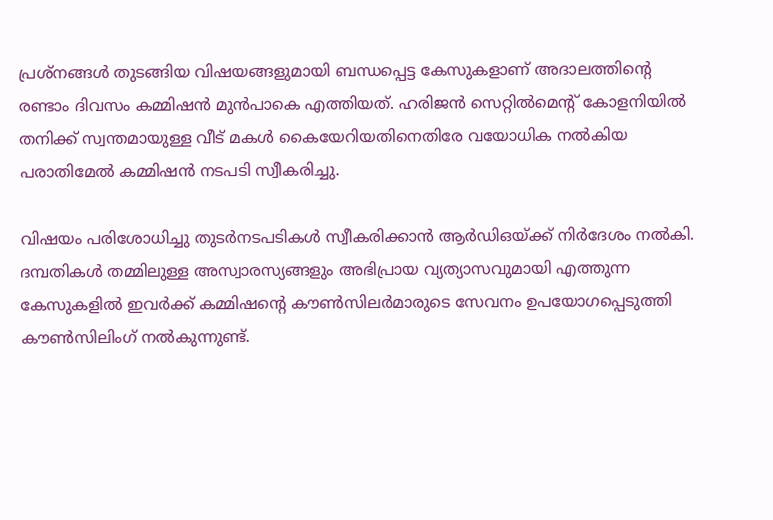പ്രശ്‌നങ്ങള്‍ തുടങ്ങിയ വിഷയങ്ങളുമായി ബന്ധപ്പെട്ട കേസുകളാണ് അദാലത്തിന്റെ രണ്ടാം ദിവസം കമ്മിഷന്‍ മുന്‍പാകെ എത്തിയത്. ഹരിജന്‍ സെറ്റില്‍മെന്റ് കോളനിയില്‍ തനിക്ക് സ്വന്തമായുള്ള വീട് മകള്‍ കൈയേറിയതിനെതിരേ വയോധിക നല്‍കിയ പരാതിമേല്‍ കമ്മിഷന്‍ നടപടി സ്വീകരിച്ചു.

വിഷയം പരിശോധിച്ചു തുടര്‍നടപടികള്‍ സ്വീകരിക്കാന്‍ ആര്‍ഡിഒയ്ക്ക് നിര്‍ദേശം നല്‍കി. ദമ്പതികള്‍ തമ്മിലുള്ള അസ്വാരസ്യങ്ങളും അഭിപ്രായ വ്യത്യാസവുമായി എത്തുന്ന കേസുകളില്‍ ഇവര്‍ക്ക് കമ്മിഷന്റെ കൗണ്‍സിലര്‍മാരുടെ സേവനം ഉപയോഗപ്പെടുത്തി കൗണ്‍സിലിംഗ് നല്‍കുന്നുണ്ട്.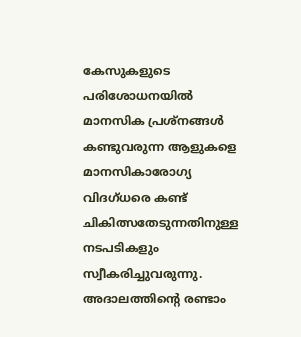കേസുകളുടെ പരിശോധനയില്‍ മാനസിക പ്രശ്‌നങ്ങള്‍ കണ്ടുവരുന്ന ആളുകളെ മാനസികാരോഗ്യ വിദഗ്ധരെ കണ്ട് ചികിത്സതേടുന്നതിനുള്ള നടപടികളും സ്വീകരിച്ചുവരുന്നു. അദാലത്തിന്റെ രണ്ടാം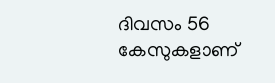ദിവസം 56 കേസുകളാണ്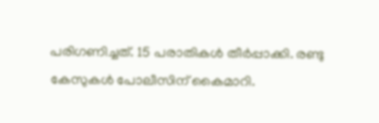പരിഗണിച്ചത്. 15 പരാതികള്‍ തീര്‍പ്പാക്കി. രണ്ടു കേസുകള്‍ പോലീസിന് കൈമാറി.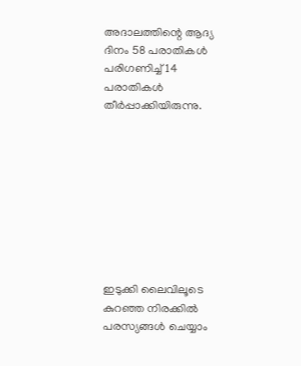അദാലത്തിന്റെ ആദ്യ ദിനം 58 പരാതികള്‍ പരിഗണിച്ച് 14 പരാതികള്‍ തീര്‍പ്പാക്കിയിരുന്നു.









ഇടുക്കി ലൈവിലൂടെ കുറഞ്ഞ നിരക്കിൽ പരസ്യങ്ങൾ ചെയ്യാം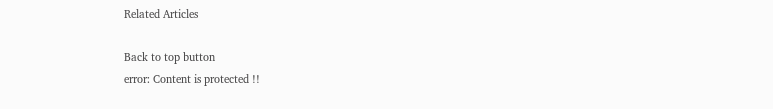Related Articles

Back to top button
error: Content is protected !!